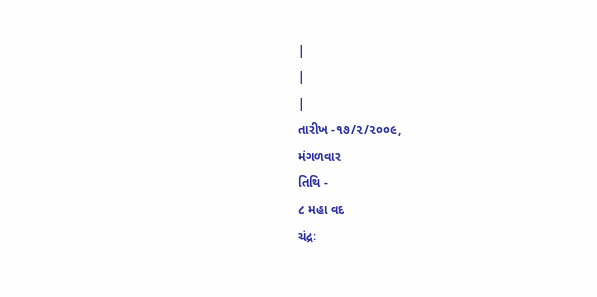|
|
|
તારીખ -૧૭/૨/૨૦૦૯,
મંગળવાર
તિથિ -
૮ મહા વદ
ચંદ્રઃ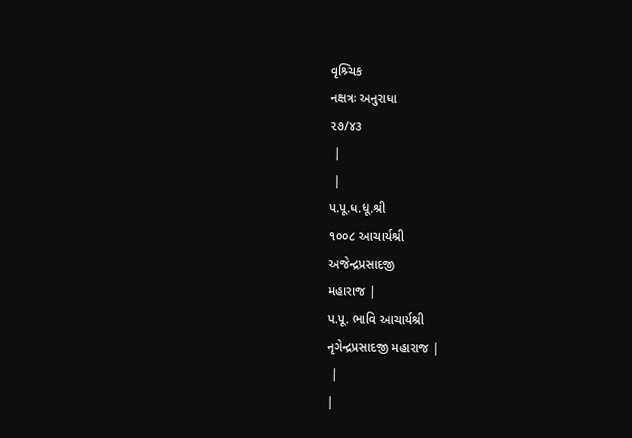વૃશ્ર્ચિક
નક્ષત્રઃ અનુરાધા
૨૭/૪૩
 |
 |
પ.પૂ.ધ.ધૂ.શ્રી
૧૦૦૮ આચાર્યશ્રી
અજેન્દ્રપ્રસાદજી
મહારાજ |
પ.પૂ. ભાવિ આચાર્યશ્રી
નૃગેન્દ્રપ્રસાદજી મહારાજ |
 |
|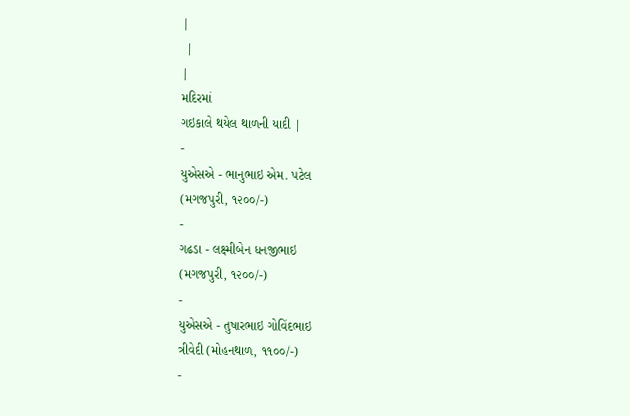|
 |
|
મદિરમાં
ગઇકાલે થયેલ થાળની યાદી |
-
યુએસએ - ભાનુભાઇ એમ. પટેલ
(મગજપુરી, ૧૨૦૦/-)
-
ગઢડા - લક્ષ્મીબેન ધનજીભાઇ
(મગજપુરી, ૧૨૦૦/-)
-
યુએસએ - તુષારભાઇ ગોવિંદભાઇ
ત્રીવેદી (મોહનથાળ, ૧૧૦૦/-)
-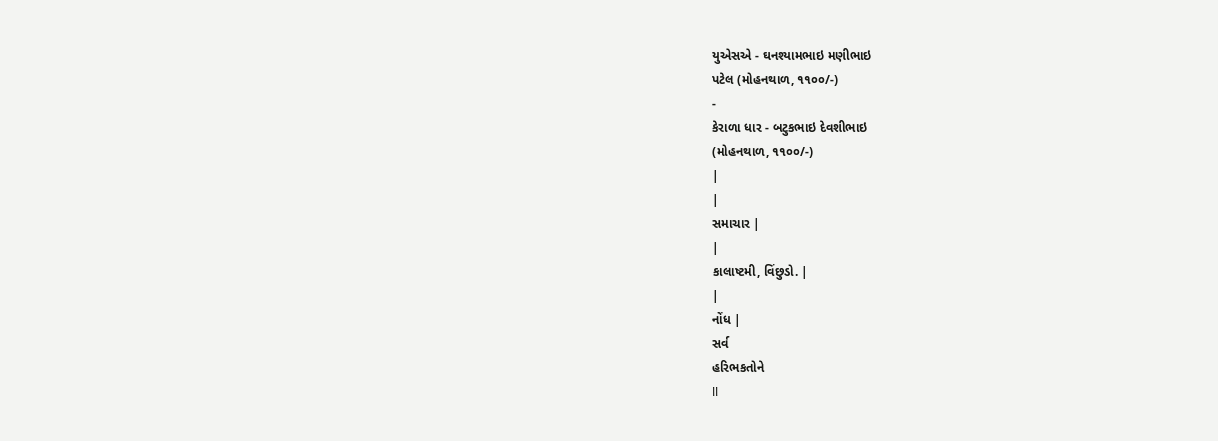યુએસએ - ઘનશ્યામભાઇ મણીભાઇ
પટેલ (મોહનથાળ, ૧૧૦૦/-)
-
કેરાળા ધાર - બટુકભાઇ દેવશીભાઇ
(મોહનથાળ, ૧૧૦૦/-)
|
|
સમાચાર |
|
કાલાષ્ટમી, વિંછુડો. |
|
નોંધ |
સર્વ
હરિભકતોને
ll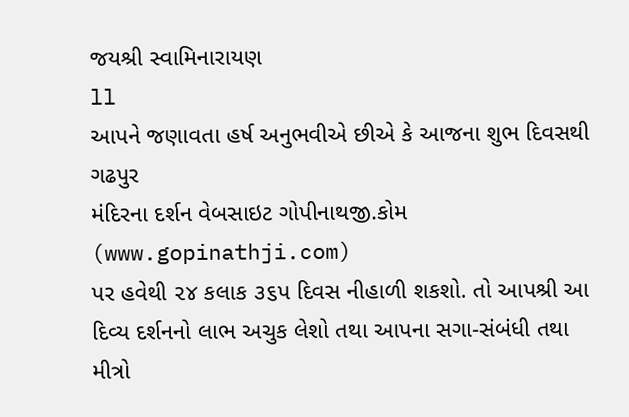જયશ્રી સ્વામિનારાયણ
ll
આપને જણાવતા હર્ષ અનુભવીએ છીએ કે આજના શુભ દિવસથી ગઢપુર
મંદિરના દર્શન વેબસાઇટ ગોપીનાથજી.કોમ (www.gopinathji.com)
પર હવેથી ૨૪ કલાક ૩૬પ દિવસ નીહાળી શકશો. તો આપશ્રી આ
દિવ્ય દર્શનનો લાભ અચુક લેશો તથા આપના સગા-સંબંધી તથા
મીત્રો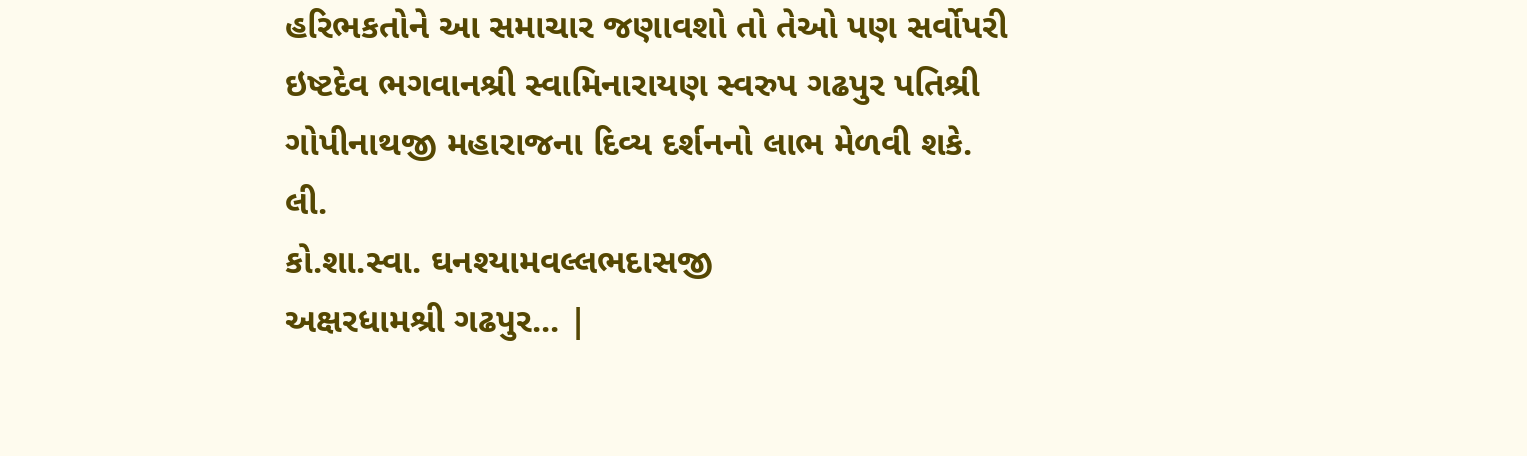હરિભકતોને આ સમાચાર જણાવશો તો તેઓ પણ સર્વોપરી
ઇષ્ટદેવ ભગવાનશ્રી સ્વામિનારાયણ સ્વરુપ ગઢપુર પતિશ્રી
ગોપીનાથજી મહારાજના દિવ્ય દર્શનનો લાભ મેળવી શકે.
લી.
કો.શા.સ્વા. ઘનશ્યામવલ્લભદાસજી
અક્ષરધામશ્રી ગઢપુર... |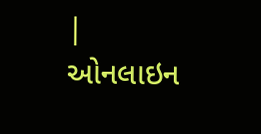|
ઓનલાઇન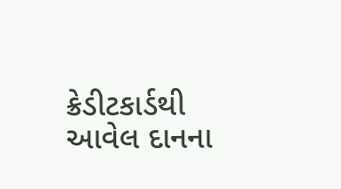ક્રેડીટકાર્ડથી આવેલ દાનના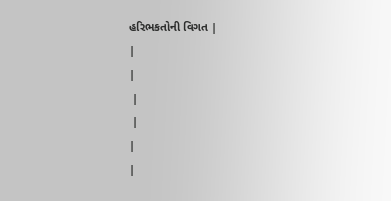હરિભકતોની વિગત |
|
|
 |
 |
|
|